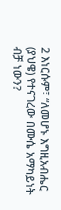2 እነርሱም፣ “ለመሆኑ እግዚአብሔር (ያህዌ) የተናገረው በሙሴ አማካይነት ብቻ ነውን?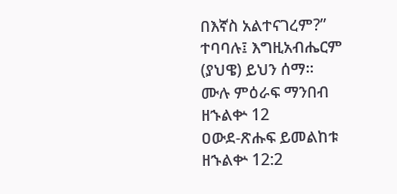በእኛስ አልተናገረም?” ተባባሉ፤ እግዚአብሔርም (ያህዌ) ይህን ሰማ።
ሙሉ ምዕራፍ ማንበብ ዘኁልቍ 12
ዐውደ-ጽሑፍ ይመልከቱ ዘኁልቍ 12:2